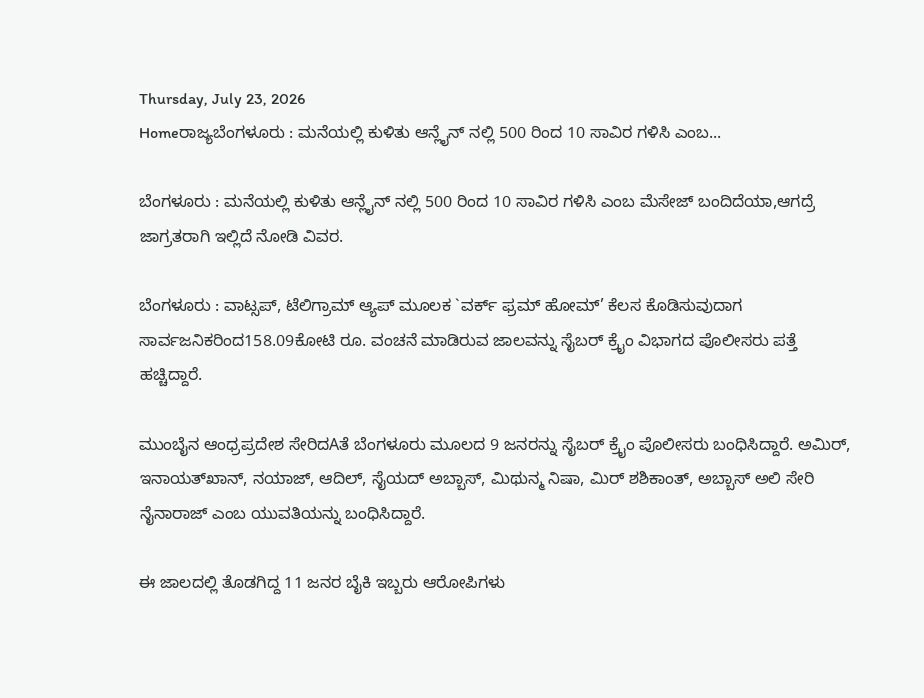Thursday, July 23, 2026
Homeರಾಜ್ಯಬೆಂಗಳೂರು : ಮನೆಯಲ್ಲಿ ಕುಳಿತು ಆನ್ಲೈನ್ ನಲ್ಲಿ 500 ರಿಂದ 10 ಸಾವಿರ ಗಳಿಸಿ ಎಂಬ...

ಬೆಂಗಳೂರು : ಮನೆಯಲ್ಲಿ ಕುಳಿತು ಆನ್ಲೈನ್ ನಲ್ಲಿ 500 ರಿಂದ 10 ಸಾವಿರ ಗಳಿಸಿ ಎಂಬ ಮೆಸೇಜ್ ಬಂದಿದೆಯಾ,ಆಗದ್ರೆ ಜಾಗ್ರತರಾಗಿ ಇಲ್ಲಿದೆ ನೋಡಿ ವಿವರ.

ಬೆಂಗಳೂರು : ವಾಟ್ಸಪ್, ಟೆಲಿಗ್ರಾಮ್ ಆ್ಯಪ್ ಮೂಲಕ `ವರ್ಕ್ ಫ್ರಮ್ ಹೋಮ್’ ಕೆಲಸ ಕೊಡಿಸುವುದಾಗ ಸಾರ್ವಜನಿಕರಿಂದ158.09ಕೋಟಿ ರೂ. ವಂಚನೆ ಮಾಡಿರುವ ಜಾಲವನ್ನು ಸೈಬರ್ ಕ್ರೈಂ ವಿಭಾಗದ ಪೊಲೀಸರು ಪತ್ತೆ ಹಚ್ಚಿದ್ದಾರೆ.

ಮುಂಬೈನ ಆಂಧ್ರಪ್ರದೇಶ ಸೇರಿದAತೆ ಬೆಂಗಳೂರು ಮೂಲದ 9 ಜನರನ್ನು ಸೈಬರ್ ಕ್ರೈಂ ಪೊಲೀಸರು ಬಂಧಿಸಿದ್ದಾರೆ. ಅಮಿರ್, ಇನಾಯತ್‌ಖಾನ್, ನಯಾಜ್, ಆದಿಲ್, ಸೈಯದ್ ಅಬ್ಬಾಸ್, ಮಿಥುನ್ಮ ನಿಷಾ, ಮಿರ್‌ ಶಶಿಕಾಂತ್, ಅಬ್ಬಾಸ್ ಅಲಿ ಸೇರಿ ನೈನಾರಾಜ್ ಎಂಬ ಯುವತಿಯನ್ನು ಬಂಧಿಸಿದ್ದಾರೆ.

ಈ ಜಾಲದಲ್ಲಿ ತೊಡಗಿದ್ದ 11 ಜನರ ಬೈಕಿ ಇಬ್ಬರು ಆರೋಪಿಗಳು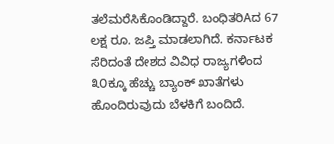ತಲೆಮರೆಸಿಕೊಂಡಿದ್ದಾರೆ. ಬಂಧಿತರಿAದ 67 ಲಕ್ಷ ರೂ. ಜಪ್ತಿ ಮಾಡಲಾಗಿದೆ. ಕರ್ನಾಟಕ ಸೆರಿದಂತೆ ದೇಶದ ವಿವಿಧ ರಾಜ್ಯಗಳಿಂದ ೩೦ಕ್ಕೂ ಹೆಚ್ಚು ಬ್ಯಾಂಕ್ ಖಾತೆಗಳು ಹೊಂದಿರುವುದು ಬೆಳಕಿಗೆ ಬಂದಿದೆ.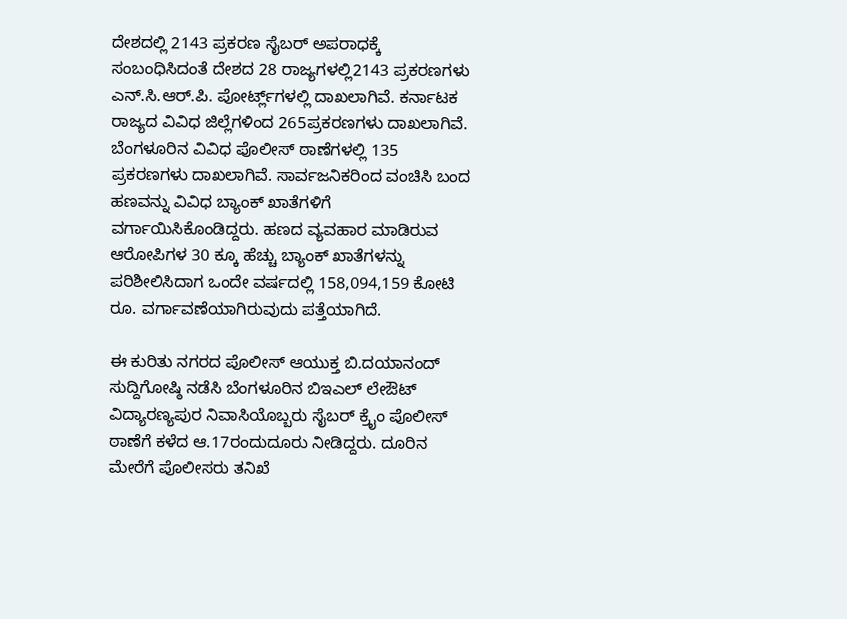ದೇಶದಲ್ಲಿ 2143 ಪ್ರಕರಣ ಸೈಬರ್ ಅಪರಾಧಕ್ಕೆ ಸಂಬಂಧಿಸಿದಂತೆ ದೇಶದ 28 ರಾಜ್ಯಗಳಲ್ಲಿ2143 ಪ್ರಕರಣಗಳು ಎನ್.ಸಿ.ಆರ್.ಪಿ. ಪೋರ್ಟ್ಲ್‌ಗಳಲ್ಲಿ ದಾಖಲಾಗಿವೆ. ಕರ್ನಾಟಕ ರಾಜ್ಯದ ವಿವಿಧ ಜಿಲ್ಲೆಗಳಿಂದ 265ಪ್ರಕರಣಗಳು ದಾಖಲಾಗಿವೆ. ಬೆಂಗಳೂರಿನ ವಿವಿಧ ಪೊಲೀಸ್ ಠಾಣೆಗಳಲ್ಲಿ 135 ಪ್ರಕರಣಗಳು ದಾಖಲಾಗಿವೆ. ಸಾರ್ವಜನಿಕರಿಂದ ವಂಚಿಸಿ ಬಂದ ಹಣವನ್ನು ವಿವಿಧ ಬ್ಯಾಂಕ್ ಖಾತೆಗಳಿಗೆ ವರ್ಗಾಯಿಸಿಕೊಂಡಿದ್ದರು. ಹಣದ ವ್ಯವಹಾರ ಮಾಡಿರುವ ಆರೋಪಿಗಳ 30 ಕ್ಕೂ ಹೆಚ್ಚು ಬ್ಯಾಂಕ್ ಖಾತೆಗಳನ್ನು ಪರಿಶೀಲಿಸಿದಾಗ ಒಂದೇ ವರ್ಷದಲ್ಲಿ 158,094,159 ಕೋಟಿ ರೂ. ವರ್ಗಾವಣೆಯಾಗಿರುವುದು ಪತ್ತೆಯಾಗಿದೆ.

ಈ ಕುರಿತು ನಗರದ ಪೊಲೀಸ್ ಆಯುಕ್ತ ಬಿ.ದಯಾನಂದ್ ಸುದ್ದಿಗೋಷ್ಠಿ ನಡೆಸಿ ಬೆಂಗಳೂರಿನ ಬಿಇಎಲ್ ಲೇಔಟ್ ವಿದ್ಯಾರಣ್ಯಪುರ ನಿವಾಸಿಯೊಬ್ಬರು ಸೈಬರ್ ಕ್ರೈಂ ಪೊಲೀಸ್ ಠಾಣೆಗೆ ಕಳೆದ ಆ.17ರಂದುದೂರು ನೀಡಿದ್ದರು. ದೂರಿನ ಮೇರೆಗೆ ಪೊಲೀಸರು ತನಿಖೆ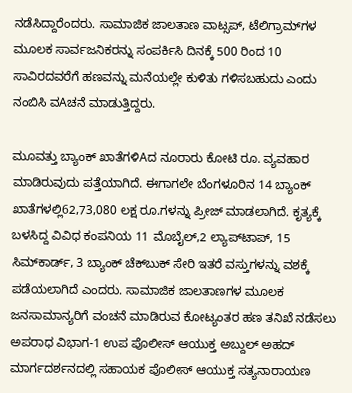ನಡೆಸಿದ್ದಾರೆಂದರು. ಸಾಮಾಜಿಕ ಜಾಲತಾಣ ವಾಟ್ಸಪ್, ಟೆಲಿಗ್ರಾಮ್‌ಗಳ ಮೂಲಕ ಸಾರ್ವಜನಿಕರನ್ನು ಸಂಪರ್ಕಿಸಿ ದಿನಕ್ಕೆ 500 ರಿಂದ 10 ಸಾವಿರದವರೆಗೆ ಹಣವನ್ನು ಮನೆಯಲ್ಲೇ ಕುಳಿತು ಗಳಿಸಬಹುದು ಎಂದು ನಂಬಿಸಿ ವAಚನೆ ಮಾಡುತ್ತಿದ್ದರು.

ಮೂವತ್ತು ಬ್ಯಾಂಕ್ ಖಾತೆಗಳಿAದ ನೂರಾರು ಕೋಟಿ ರೂ. ವ್ಯವಹಾರ ಮಾಡಿರುವುದು ಪತ್ತೆಯಾಗಿದೆ. ಈಗಾಗಲೇ ಬೆಂಗಳೂರಿನ 14 ಬ್ಯಾಂಕ್ ಖಾತೆಗಳಲ್ಲಿ62,73,080 ಲಕ್ಷ ರೂ.ಗಳನ್ನು ಪ್ರೀಜ್ ಮಾಡಲಾಗಿದೆ. ಕೃತ್ಯಕ್ಕೆ ಬಳಸಿದ್ದ ವಿವಿಧ ಕಂಪನಿಯ 11 ಮೊಬೈಲ್,2 ಲ್ಯಾಪ್‌ಟಾಪ್, 15 ಸಿಮ್‌ಕಾರ್ಡ್, 3 ಬ್ಯಾಂಕ್ ಚೆಕ್‌ಬುಕ್ ಸೇರಿ ಇತರೆ ವಸ್ತುಗಳನ್ನು ವಶಕ್ಕೆ ಪಡೆಯಲಾಗಿದೆ ಎಂದರು. ಸಾಮಾಜಿಕ ಜಾಲತಾಣಗಳ ಮೂಲಕ ಜನಸಾಮಾನ್ಯರಿಗೆ ವಂಚನೆ ಮಾಡಿರುವ ಕೋಟ್ಯಂತರ ಹಣ ತನಿಖೆ ನಡೆಸಲು ಅಪರಾಧ ವಿಭಾಗ-1 ಉಪ ಪೊಲೀಸ್ ಆಯುಕ್ತ ಅಬ್ದುಲ್ ಅಹದ್ ಮಾರ್ಗದರ್ಶನದಲ್ಲಿ ಸಹಾಯಕ ಪೊಲೀಸ್ ಆಯುಕ್ತ ಸತ್ಯನಾರಾಯಣ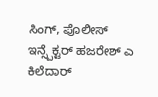ಸಿಂಗ್, ಪೊಲೀಸ್ ಇನ್ಸ್ಪೆಕ್ಟರ್ ಹಜರೇಶ್ ಎ ಕಿಲೆದಾರ್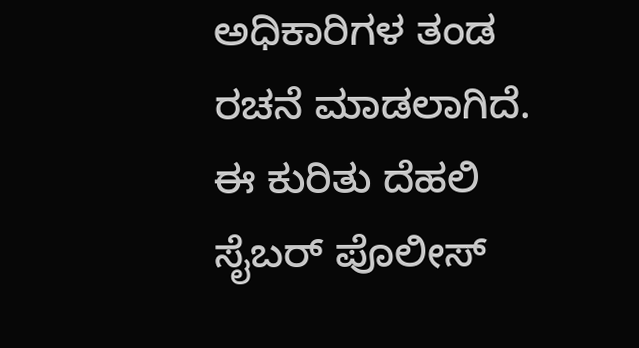ಅಧಿಕಾರಿಗಳ ತಂಡ ರಚನೆ ಮಾಡಲಾಗಿದೆ. ಈ ಕುರಿತು ದೆಹಲಿ ಸೈಬರ್ ಪೊಲೀಸ್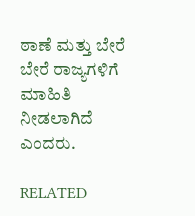ಠಾಣೆ ಮತ್ತು ಬೇರೆ ಬೇರೆ ರಾಜ್ಯಗಳಿಗೆ ಮಾಹಿತಿ ನೀಡಲಾಗಿದೆ ಎಂದರು.

RELATED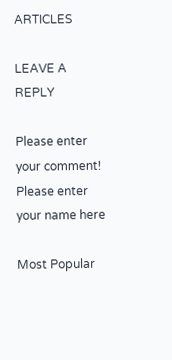ARTICLES

LEAVE A REPLY

Please enter your comment!
Please enter your name here

Most Popular